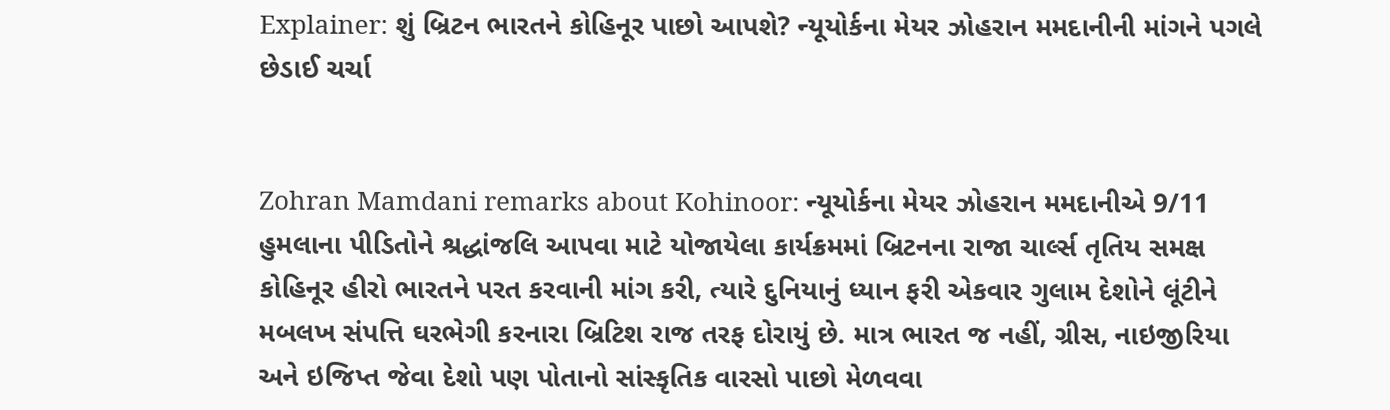Explainer: શું બ્રિટન ભારતને કોહિનૂર પાછો આપશે? ન્યૂયોર્કના મેયર ઝોહરાન મમદાનીની માંગને પગલે છેડાઈ ચર્ચા


Zohran Mamdani remarks about Kohinoor: ન્યૂયોર્કના મેયર ઝોહરાન મમદાનીએ 9/11 હુમલાના પીડિતોને શ્રદ્ધાંજલિ આપવા માટે યોજાયેલા કાર્યક્રમમાં બ્રિટનના રાજા ચાર્લ્સ તૃતિય સમક્ષ કોહિનૂર હીરો ભારતને પરત કરવાની માંગ કરી, ત્યારે દુનિયાનું ધ્યાન ફરી એકવાર ગુલામ દેશોને લૂંટીને મબલખ સંપત્તિ ઘરભેગી કરનારા બ્રિટિશ રાજ તરફ દોરાયું છે. માત્ર ભારત જ નહીં, ગ્રીસ, નાઇજીરિયા અને ઇજિપ્ત જેવા દેશો પણ પોતાનો સાંસ્કૃતિક વારસો પાછો મેળવવા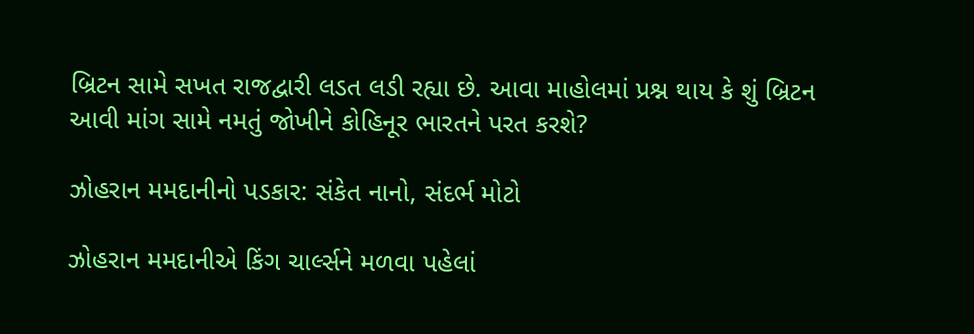બ્રિટન સામે સખત રાજદ્વારી લડત લડી રહ્યા છે. આવા માહોલમાં પ્રશ્ન થાય કે શું બ્રિટન આવી માંગ સામે નમતું જોખીને કોહિનૂર ભારતને પરત કરશે?

ઝોહરાન મમદાનીનો પડકાર: સંકેત નાનો, સંદર્ભ મોટો

ઝોહરાન મમદાનીએ કિંગ ચાર્લ્સને મળવા પહેલાં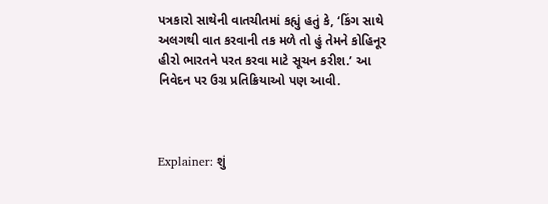પત્રકારો સાથેની વાતચીતમાં કહ્યું હતું કે, ‘કિંગ સાથે અલગથી વાત કરવાની તક મળે તો હું તેમને કોહિનૂર હીરો ભારતને પરત કરવા માટે સૂચન કરીશ.’ આ નિવેદન પર ઉગ્ર પ્રતિક્રિયાઓ પણ આવી.



Explainer: શું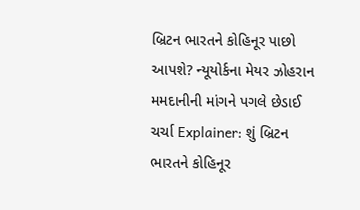બ્રિટન ભારતને કોહિનૂર પાછો આપશે? ન્યૂયોર્કના મેયર ઝોહરાન મમદાનીની માંગને પગલે છેડાઈ ચર્ચા Explainer: શું બ્રિટન ભારતને કોહિનૂર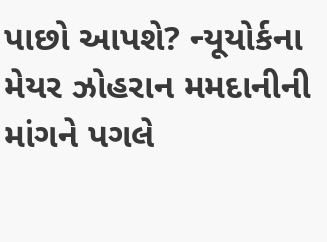પાછો આપશે? ન્યૂયોર્કના મેયર ઝોહરાન મમદાનીની માંગને પગલે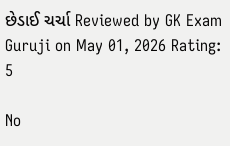છેડાઈ ચર્ચા Reviewed by GK Exam Guruji on May 01, 2026 Rating: 5

No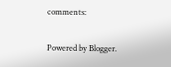comments:

Powered by Blogger.